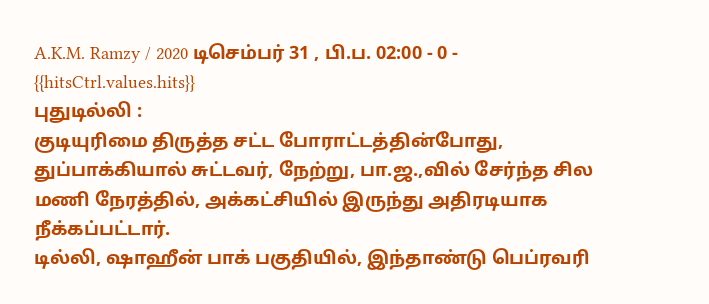A.K.M. Ramzy / 2020 டிசெம்பர் 31 , பி.ப. 02:00 - 0 - {{hitsCtrl.values.hits}}
புதுடில்லி :
குடியுரிமை திருத்த சட்ட போராட்டத்தின்போது, துப்பாக்கியால் சுட்டவர், நேற்று, பா.ஜ.,வில் சேர்ந்த சில மணி நேரத்தில், அக்கட்சியில் இருந்து அதிரடியாக நீக்கப்பட்டார்.
டில்லி, ஷாஹீன் பாக் பகுதியில், இந்தாண்டு பெப்ரவரி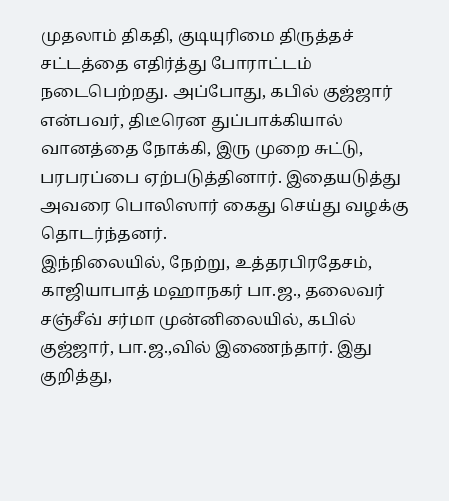முதலாம் திகதி, குடியுரிமை திருத்தச் சட்டத்தை எதிர்த்து போராட்டம் நடைபெற்றது. அப்போது, கபில் குஜ்ஜார் என்பவர், திடீரென துப்பாக்கியால் வானத்தை நோக்கி, இரு முறை சுட்டு, பரபரப்பை ஏற்படுத்தினார். இதையடுத்து அவரை பொலிஸார் கைது செய்து வழக்கு தொடர்ந்தனர்.
இந்நிலையில், நேற்று, உத்தரபிரதேசம், காஜியாபாத் மஹாநகர் பா.ஜ., தலைவர் சஞ்சீவ் சர்மா முன்னிலையில், கபில் குஜ்ஜார், பா.ஜ.,வில் இணைந்தார். இது குறித்து,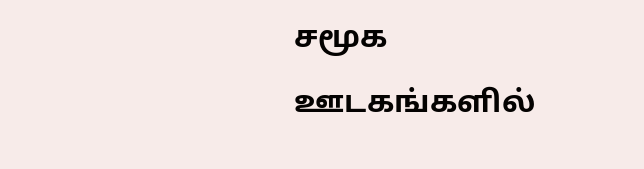சமூக ஊடகங்களில்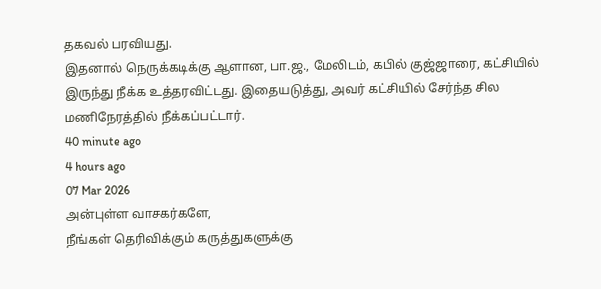தகவல் பரவியது.
இதனால் நெருக்கடிக்கு ஆளான, பா.ஜ., மேலிடம், கபில் குஜ்ஜாரை, கட்சியில் இருந்து நீக்க உத்தரவிட்டது. இதையடுத்து, அவர் கட்சியில் சேர்ந்த சில மணிநேரத்தில் நீக்கப்பட்டார்.
40 minute ago
4 hours ago
07 Mar 2026
அன்புள்ள வாசகர்களே,
நீங்கள் தெரிவிக்கும் கருத்துகளுக்கு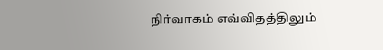நிர்வாகம் எவ்விதத்திலும்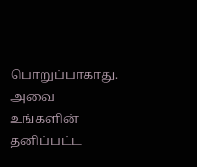பொறுப்பாகாது. அவை உங்களின் தனிப்பட்ட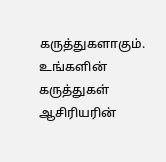கருத்துகளாகும். உங்களின் கருத்துகள் ஆசிரியரின்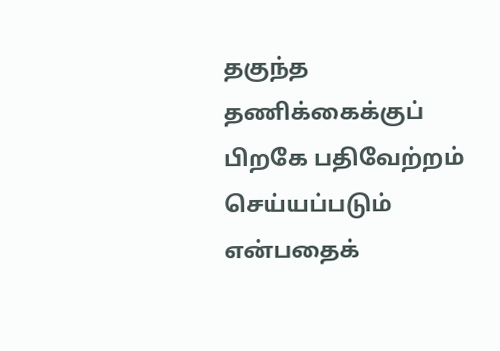தகுந்த தணிக்கைக்குப் பிறகே பதிவேற்றம் செய்யப்படும் என்பதைக்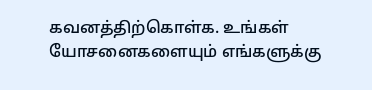கவனத்திற்கொள்க. உங்கள் யோசனைகளையும் எங்களுக்கு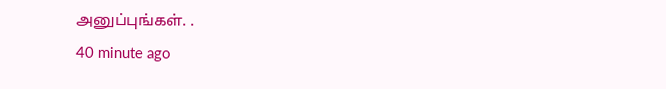அனுப்புங்கள். .
40 minute ago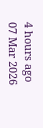4 hours ago
07 Mar 2026